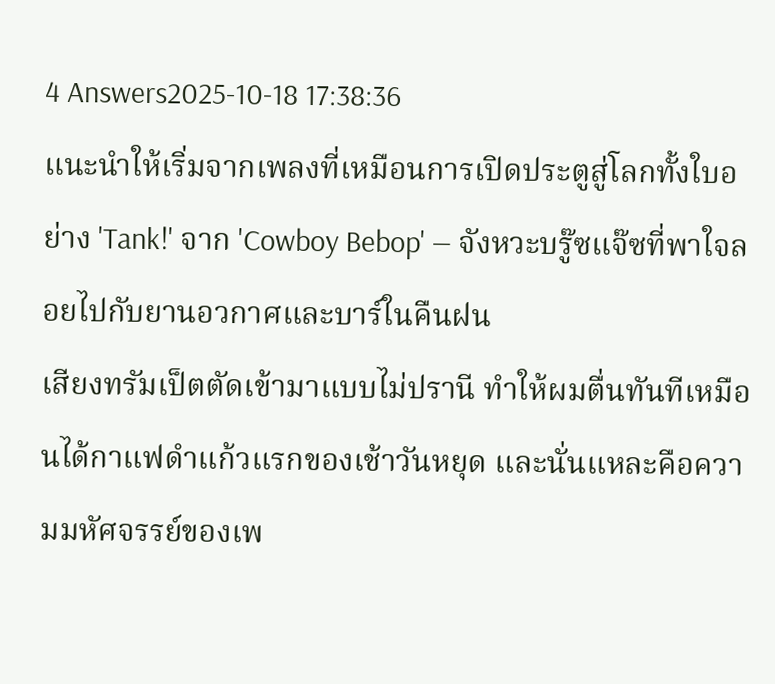4 Answers2025-10-18 17:38:36
แนะนำให้เริ่มจากเพลงที่เหมือนการเปิดประตูสู่โลกทั้งใบอย่าง 'Tank!' จาก 'Cowboy Bebop' — จังหวะบรู๊ซแจ๊ซที่พาใจลอยไปกับยานอวกาศและบาร์ในคืนฝน
เสียงทรัมเป็ตตัดเข้ามาแบบไม่ปรานี ทำให้ผมตื่นทันทีเหมือนได้กาแฟดำแก้วแรกของเช้าวันหยุด และนั่นแหละคือความมหัศจรรย์ของเพ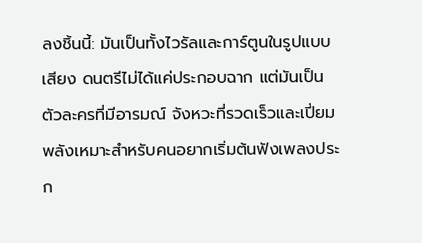ลงชิ้นนี้: มันเป็นทั้งไวรัลและการ์ตูนในรูปแบบเสียง ดนตรีไม่ได้แค่ประกอบฉาก แต่มันเป็นตัวละครที่มีอารมณ์ จังหวะที่รวดเร็วและเปี่ยมพลังเหมาะสำหรับคนอยากเริ่มต้นฟังเพลงประก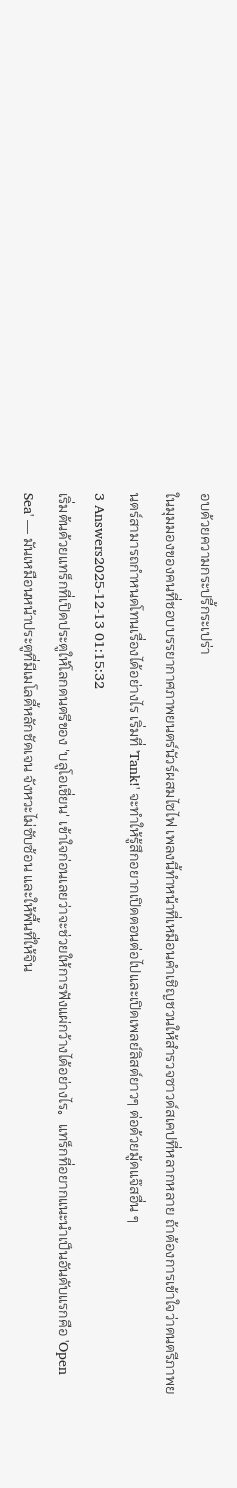อบด้วยความกระปรี้กระเปร่า
ในมุมมองของคนที่ชอบบรรยากาศภาพยนตร์นัวร์ผสมไซไฟ เพลงนี้ทำหน้าที่เหมือนคำเชิญชวนให้สำรวจซาวด์สเคปที่หลากหลาย ถ้าต้องการเข้าใจว่าดนตรีภาพยนตร์สามารถกำหนดโทนเรื่องได้อย่างไร เริ่มที่ 'Tank!' จะทำให้รู้สึกอยากเปิดตอนต่อไปและเปิดเพลย์ลิสต์ยาวๆ ต่อด้วยมู้ดแจ๊สอื่น ๆ
3 Answers2025-12-13 01:15:32
เริ่มต้นด้วยแทร็กที่เปิดประตูให้โลกดนตรีของ 'บลูโอเชี่ยน' เข้าใจก่อนเลยว่าจะช่วยให้การฟังแผ่กว้างได้อย่างไร。แทร็กที่อยากแนะนำเป็นอันดับแรกคือ 'Open Sea' — มันเหมือนหน้าประตูที่มีเมโลดี้หลักชัดเจน จังหวะไม่ซับซ้อน และให้พื้นที่ให้จิน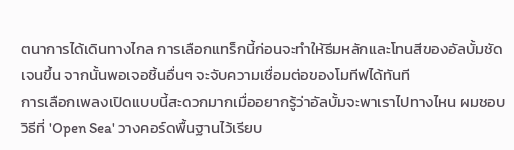ตนาการได้เดินทางไกล การเลือกแทร็กนี้ก่อนจะทำให้ธีมหลักและโทนสีของอัลบั้มชัดเจนขึ้น จากนั้นพอเจอชิ้นอื่นๆ จะจับความเชื่อมต่อของโมทีฟได้ทันที
การเลือกเพลงเปิดแบบนี้สะดวกมากเมื่ออยากรู้ว่าอัลบั้มจะพาเราไปทางไหน ผมชอบวิธีที่ 'Open Sea' วางคอร์ดพื้นฐานไว้เรียบ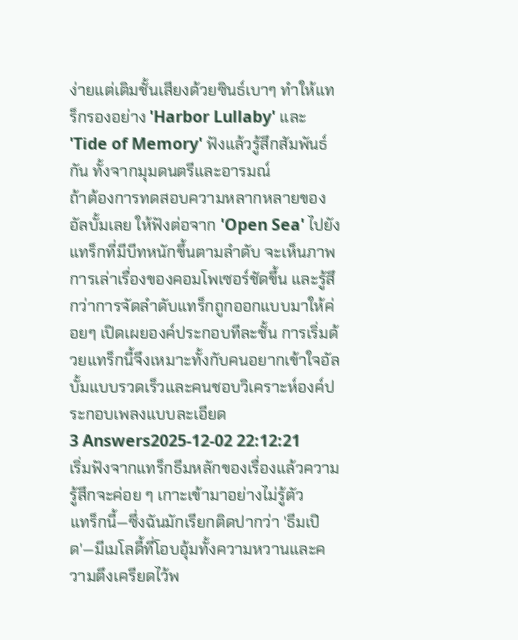ง่ายแต่เติมชั้นเสียงด้วยซินธ์เบาๆ ทำให้แทร็กรองอย่าง 'Harbor Lullaby' และ 'Tide of Memory' ฟังแล้วรู้สึกสัมพันธ์กัน ทั้งจากมุมดนตรีและอารมณ์
ถ้าต้องการทดสอบความหลากหลายของอัลบั้มเลย ให้ฟังต่อจาก 'Open Sea' ไปยังแทร็กที่มีบีทหนักขึ้นตามลำดับ จะเห็นภาพการเล่าเรื่องของคอมโพเซอร์ชัดขึ้น และรู้สึกว่าการจัดลำดับแทร็กถูกออกแบบมาให้ค่อยๆ เปิดเผยองค์ประกอบทีละชั้น การเริ่มด้วยแทร็กนี้จึงเหมาะทั้งกับคนอยากเข้าใจอัลบั้มแบบรวดเร็วและคนชอบวิเคราะห์องค์ประกอบเพลงแบบละเอียด
3 Answers2025-12-02 22:12:21
เริ่มฟังจากแทร็กธีมหลักของเรื่องแล้วความรู้สึกจะค่อย ๆ เกาะเข้ามาอย่างไม่รู้ตัว
แทร็กนี้—ซึ่งฉันมักเรียกติดปากว่า 'ธีมเปิด'—มีเมโลดี้ที่โอบอุ้มทั้งความหวานและความตึงเครียดไว้พ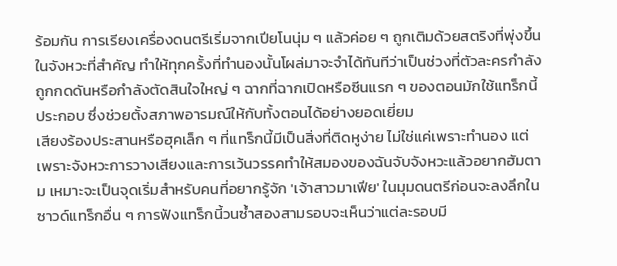ร้อมกัน การเรียงเครื่องดนตรีเริ่มจากเปียโนนุ่ม ๆ แล้วค่อย ๆ ถูกเติมด้วยสตริงที่พุ่งขึ้นในจังหวะที่สำคัญ ทำให้ทุกครั้งที่ทำนองนั้นโผล่มาจะจำได้ทันทีว่าเป็นช่วงที่ตัวละครกำลังถูกกดดันหรือกำลังตัดสินใจใหญ่ ๆ ฉากที่ฉากเปิดหรือซีนแรก ๆ ของตอนมักใช้แทร็กนี้ประกอบ ซึ่งช่วยตั้งสภาพอารมณ์ให้กับทั้งตอนได้อย่างยอดเยี่ยม
เสียงร้องประสานหรือฮุคเล็ก ๆ ที่แทร็กนี้มีเป็นสิ่งที่ติดหูง่าย ไม่ใช่แค่เพราะทำนอง แต่เพราะจังหวะการวางเสียงและการเว้นวรรคทำให้สมองของฉันจับจังหวะแล้วอยากฮัมตาม เหมาะจะเป็นจุดเริ่มสำหรับคนที่อยากรู้จัก 'เจ้าสาวมาเฟีย' ในมุมดนตรีก่อนจะลงลึกในซาวด์แทร็กอื่น ๆ การฟังแทร็กนี้วนซ้ำสองสามรอบจะเห็นว่าแต่ละรอบมี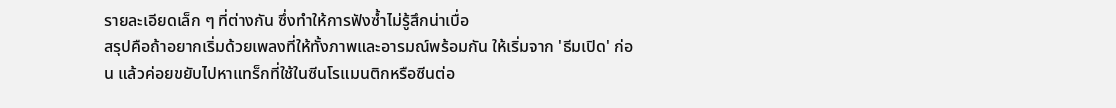รายละเอียดเล็ก ๆ ที่ต่างกัน ซึ่งทำให้การฟังซ้ำไม่รู้สึกน่าเบื่อ
สรุปคือถ้าอยากเริ่มด้วยเพลงที่ให้ทั้งภาพและอารมณ์พร้อมกัน ให้เริ่มจาก 'ธีมเปิด' ก่อน แล้วค่อยขยับไปหาแทร็กที่ใช้ในซีนโรแมนติกหรือซีนต่อ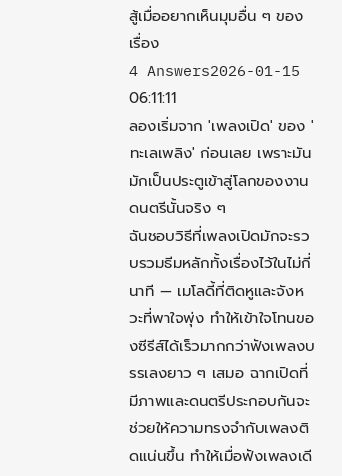สู้เมื่ออยากเห็นมุมอื่น ๆ ของเรื่อง
4 Answers2026-01-15 06:11:11
ลองเริ่มจาก 'เพลงเปิด' ของ 'ทะเลเพลิง' ก่อนเลย เพราะมันมักเป็นประตูเข้าสู่โลกของงานดนตรีนั้นจริง ๆ
ฉันชอบวิธีที่เพลงเปิดมักจะรวบรวมธีมหลักทั้งเรื่องไว้ในไม่กี่นาที — เมโลดี้ที่ติดหูและจังหวะที่พาใจพุ่ง ทำให้เข้าใจโทนของซีรีส์ได้เร็วมากกว่าฟังเพลงบรรเลงยาว ๆ เสมอ ฉากเปิดที่มีภาพและดนตรีประกอบกันจะช่วยให้ความทรงจำกับเพลงติดแน่นขึ้น ทำให้เมื่อฟังเพลงเดี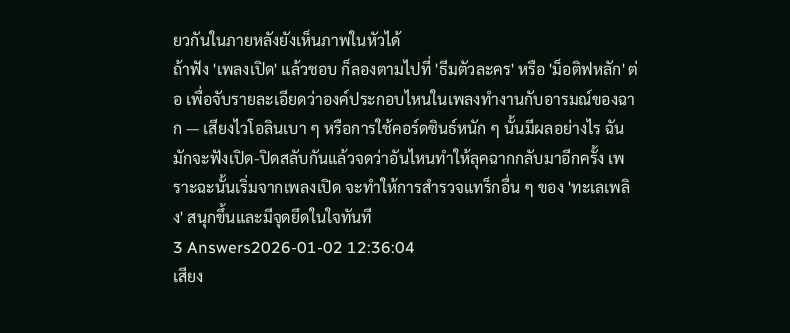ยวกันในภายหลังยังเห็นภาพในหัวได้
ถ้าฟัง 'เพลงเปิด' แล้วชอบ ก็ลองตามไปที่ 'ธีมตัวละคร' หรือ 'ม็อติฟหลัก' ต่อ เพื่อจับรายละเอียดว่าองค์ประกอบไหนในเพลงทำงานกับอารมณ์ของฉาก — เสียงไวโอลินเบา ๆ หรือการใช้คอร์ดซินธ์หนัก ๆ นั้นมีผลอย่างไร ฉันมักจะฟังเปิด-ปิดสลับกันแล้วจดว่าอันไหนทำให้ลุคฉากกลับมาอีกครั้ง เพราะฉะนั้นเริ่มจากเพลงเปิด จะทำให้การสำรวจแทร็กอื่น ๆ ของ 'ทะเลเพลิง' สนุกขึ้นและมีจุดยึดในใจทันที
3 Answers2026-01-02 12:36:04
เสียง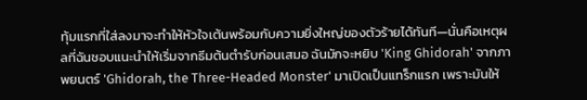ทุ้มแรกที่ใส่ลงมาจะทำให้หัวใจเต้นพร้อมกับความยิ่งใหญ่ของตัวร้ายได้ทันที—นั่นคือเหตุผลที่ฉันชอบแนะนำให้เริ่มจากธีมต้นตำรับก่อนเสมอ ฉันมักจะหยิบ 'King Ghidorah' จากภาพยนตร์ 'Ghidorah, the Three-Headed Monster' มาเปิดเป็นแทร็กแรก เพราะมันให้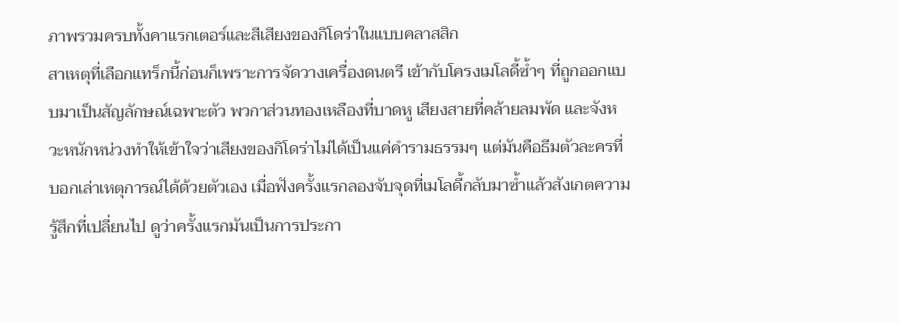ภาพรวมครบทั้งคาแรกเตอร์และสีเสียงของกิโดร่าในแบบคลาสสิก
สาเหตุที่เลือกแทร็กนี้ก่อนก็เพราะการจัดวางเครื่องดนตรี เข้ากับโครงเมโลดี้ซ้ำๆ ที่ถูกออกแบบมาเป็นสัญลักษณ์เฉพาะตัว พวกาส่วนทองเหลืองที่บาดหู เสียงสายที่คล้ายลมพัด และจังหวะหนักหน่วงทำให้เข้าใจว่าเสียงของกิโดร่าไม่ได้เป็นแค่คำรามธรรมๆ แต่มันคือธีมตัวละครที่บอกเล่าเหตุการณ์ได้ด้วยตัวเอง เมื่อฟังครั้งแรกลองจับจุดที่เมโลดี้กลับมาซ้ำแล้วสังเกตความรู้สึกที่เปลี่ยนไป ดูว่าครั้งแรกมันเป็นการประกา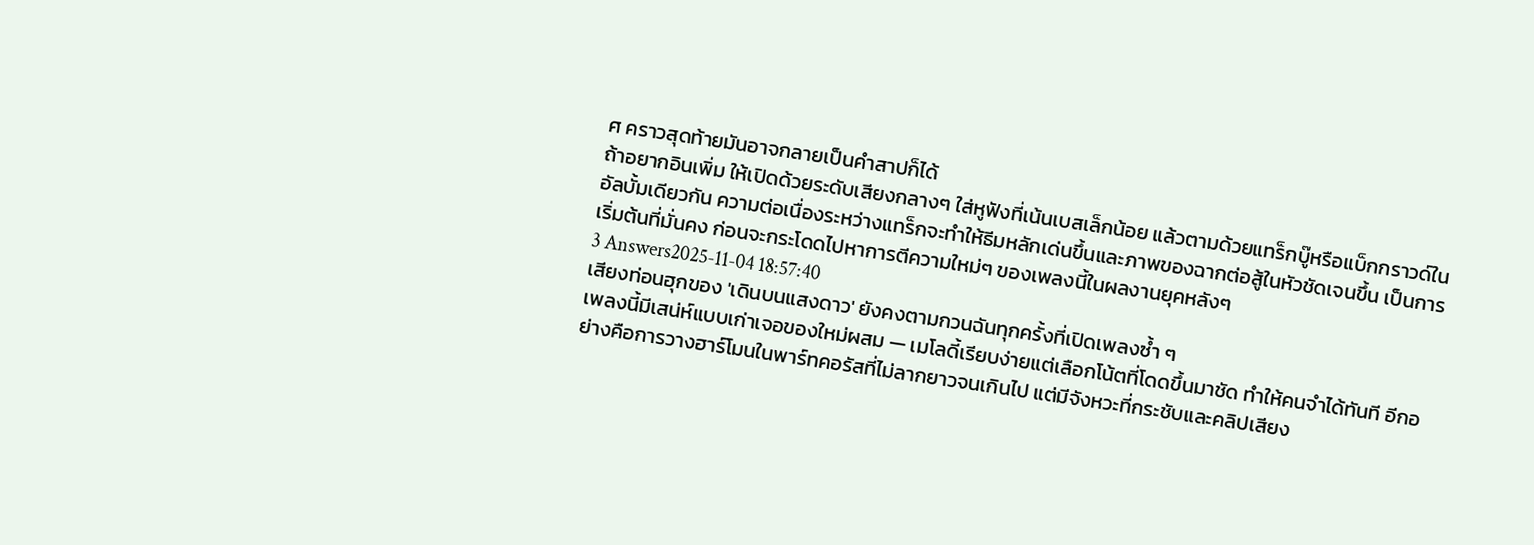ศ คราวสุดท้ายมันอาจกลายเป็นคำสาปก็ได้
ถ้าอยากอินเพิ่ม ให้เปิดด้วยระดับเสียงกลางๆ ใส่หูฟังที่เน้นเบสเล็กน้อย แล้วตามด้วยแทร็กบู๊หรือแบ็กกราวด์ในอัลบั้มเดียวกัน ความต่อเนื่องระหว่างแทร็กจะทำให้ธีมหลักเด่นขึ้นและภาพของฉากต่อสู้ในหัวชัดเจนขึ้น เป็นการเริ่มต้นที่มั่นคง ก่อนจะกระโดดไปหาการตีความใหม่ๆ ของเพลงนี้ในผลงานยุคหลังๆ
3 Answers2025-11-04 18:57:40
เสียงท่อนฮุกของ 'เดินบนแสงดาว' ยังคงตามกวนฉันทุกครั้งที่เปิดเพลงซ้ำ ๆ
เพลงนี้มีเสน่ห์แบบเก่าเจอของใหม่ผสม — เมโลดี้เรียบง่ายแต่เลือกโน้ตที่โดดขึ้นมาชัด ทำให้คนจำได้ทันที อีกอย่างคือการวางฮาร์โมนในพาร์ทคอรัสที่ไม่ลากยาวจนเกินไป แต่มีจังหวะที่กระชับและคลิปเสียง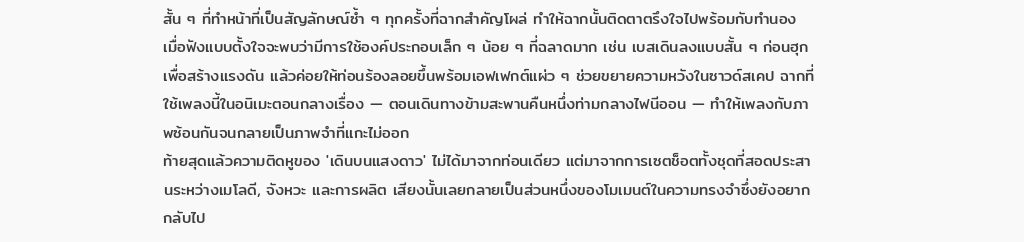สั้น ๆ ที่ทำหน้าที่เป็นสัญลักษณ์ซ้ำ ๆ ทุกครั้งที่ฉากสำคัญโผล่ ทำให้ฉากนั้นติดตาตรึงใจไปพร้อมกับทำนอง
เมื่อฟังแบบตั้งใจจะพบว่ามีการใช้องค์ประกอบเล็ก ๆ น้อย ๆ ที่ฉลาดมาก เช่น เบสเดินลงแบบสั้น ๆ ก่อนฮุกเพื่อสร้างแรงดัน แล้วค่อยให้ท่อนร้องลอยขึ้นพร้อมเอฟเฟกต์แผ่ว ๆ ช่วยขยายความหวังในซาวด์สเคป ฉากที่ใช้เพลงนี้ในอนิเมะตอนกลางเรื่อง — ตอนเดินทางข้ามสะพานคืนหนึ่งท่ามกลางไฟนีออน — ทำให้เพลงกับภาพซ้อนกันจนกลายเป็นภาพจำที่แกะไม่ออก
ท้ายสุดแล้วความติดหูของ 'เดินบนแสงดาว' ไม่ได้มาจากท่อนเดียว แต่มาจากการเซตช็อตทั้งชุดที่สอดประสานระหว่างเมโลดี, จังหวะ และการผลิต เสียงนั้นเลยกลายเป็นส่วนหนึ่งของโมเมนต์ในความทรงจำซึ่งยังอยากกลับไป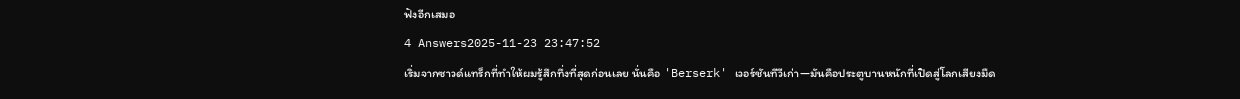ฟังอีกเสมอ
4 Answers2025-11-23 23:47:52
เริ่มจากซาวด์แทร็กที่ทำให้ผมรู้สึกทึ่งที่สุดก่อนเลย นั่นคือ 'Berserk' เวอร์ชันทีวีเก่า—มันคือประตูบานหนักที่เปิดสู่โลกเสียงมืด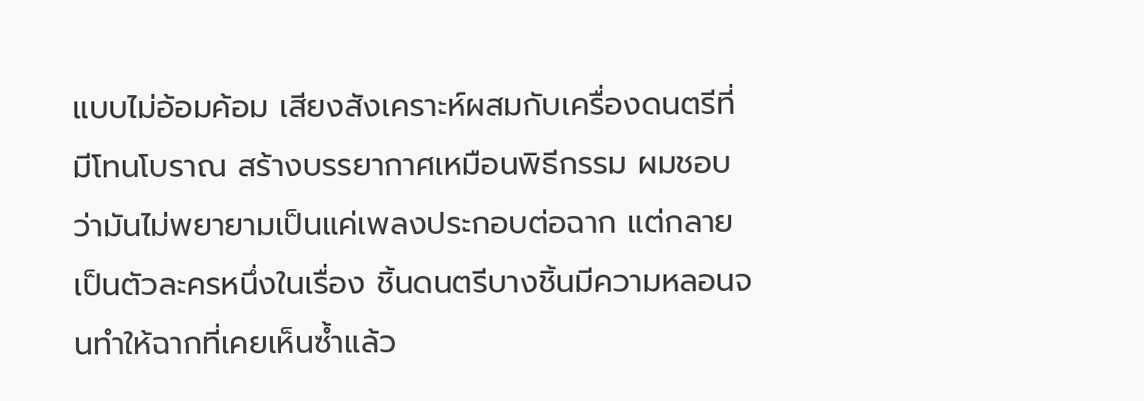แบบไม่อ้อมค้อม เสียงสังเคราะห์ผสมกับเครื่องดนตรีที่มีโทนโบราณ สร้างบรรยากาศเหมือนพิธีกรรม ผมชอบว่ามันไม่พยายามเป็นแค่เพลงประกอบต่อฉาก แต่กลายเป็นตัวละครหนึ่งในเรื่อง ชิ้นดนตรีบางชิ้นมีความหลอนจนทำให้ฉากที่เคยเห็นซ้ำแล้ว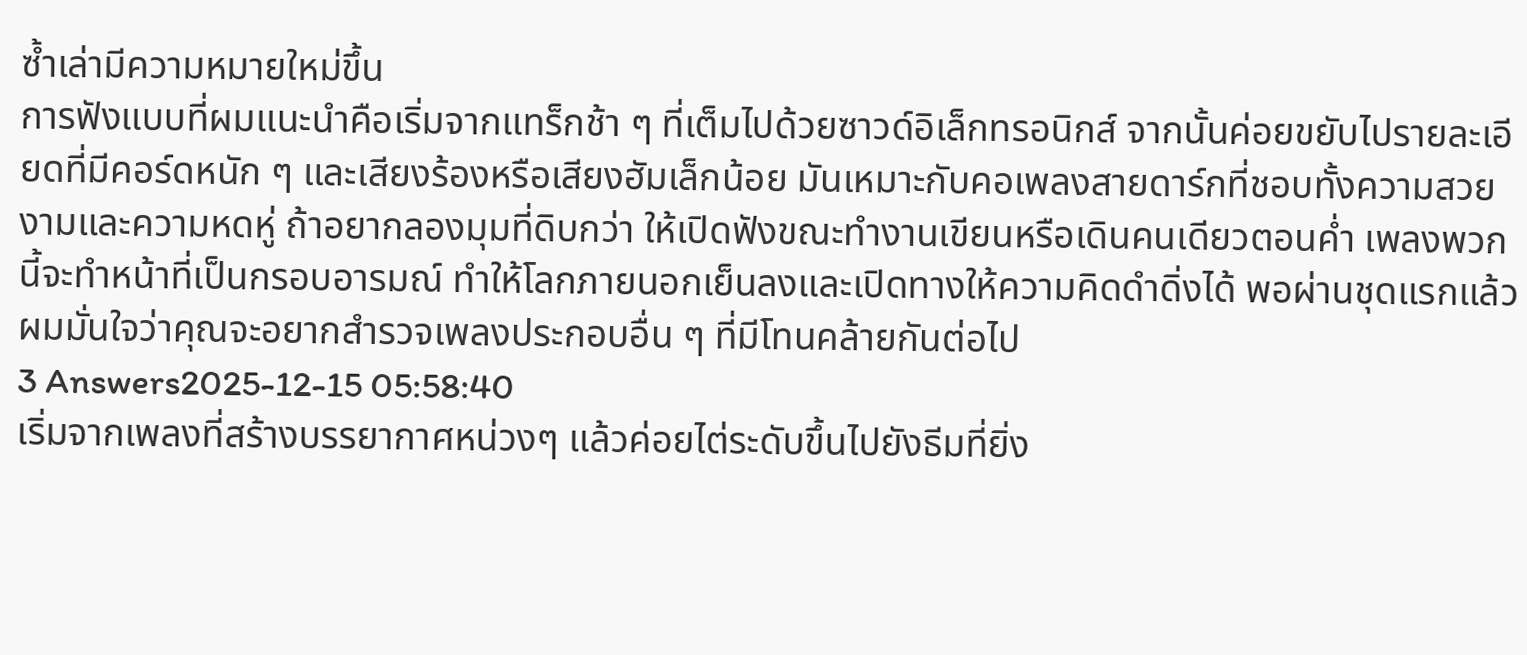ซ้ำเล่ามีความหมายใหม่ขึ้น
การฟังแบบที่ผมแนะนำคือเริ่มจากแทร็กช้า ๆ ที่เต็มไปด้วยซาวด์อิเล็กทรอนิกส์ จากนั้นค่อยขยับไปรายละเอียดที่มีคอร์ดหนัก ๆ และเสียงร้องหรือเสียงฮัมเล็กน้อย มันเหมาะกับคอเพลงสายดาร์กที่ชอบทั้งความสวยงามและความหดหู่ ถ้าอยากลองมุมที่ดิบกว่า ให้เปิดฟังขณะทำงานเขียนหรือเดินคนเดียวตอนค่ำ เพลงพวกนี้จะทำหน้าที่เป็นกรอบอารมณ์ ทำให้โลกภายนอกเย็นลงและเปิดทางให้ความคิดดำดิ่งได้ พอผ่านชุดแรกแล้ว ผมมั่นใจว่าคุณจะอยากสำรวจเพลงประกอบอื่น ๆ ที่มีโทนคล้ายกันต่อไป
3 Answers2025-12-15 05:58:40
เริ่มจากเพลงที่สร้างบรรยากาศหน่วงๆ แล้วค่อยไต่ระดับขึ้นไปยังธีมที่ยิ่ง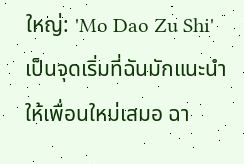ใหญ่: 'Mo Dao Zu Shi' เป็นจุดเริ่มที่ฉันมักแนะนำให้เพื่อนใหม่เสมอ ฉา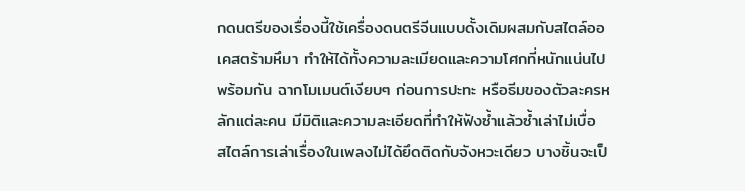กดนตรีของเรื่องนี้ใช้เครื่องดนตรีจีนแบบดั้งเดิมผสมกับสไตล์ออเคสตร้ามหึมา ทำให้ได้ทั้งความละเมียดและความโศกที่หนักแน่นไปพร้อมกัน ฉากโมเมนต์เงียบๆ ก่อนการปะทะ หรือธีมของตัวละครหลักแต่ละคน มีมิติและความละเอียดที่ทำให้ฟังซ้ำแล้วซ้ำเล่าไม่เบื่อ
สไตล์การเล่าเรื่องในเพลงไม่ได้ยึดติดกับจังหวะเดียว บางชิ้นจะเป็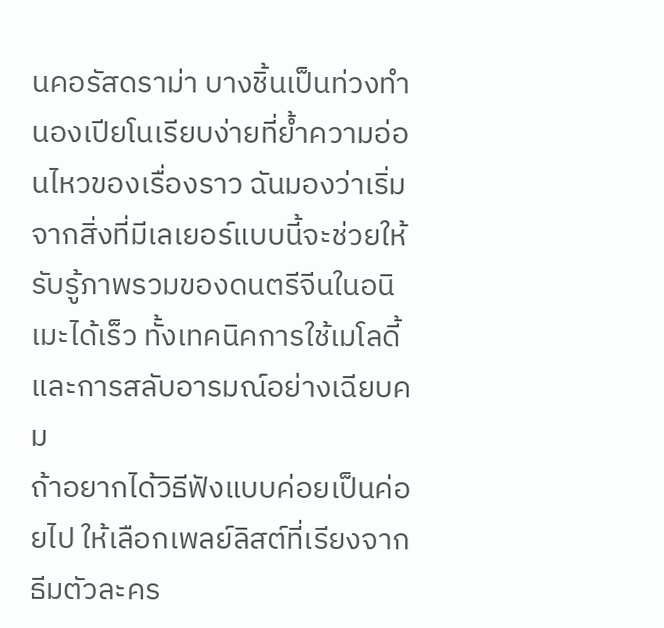นคอรัสดราม่า บางชิ้นเป็นท่วงทำนองเปียโนเรียบง่ายที่ย้ำความอ่อนไหวของเรื่องราว ฉันมองว่าเริ่มจากสิ่งที่มีเลเยอร์แบบนี้จะช่วยให้รับรู้ภาพรวมของดนตรีจีนในอนิเมะได้เร็ว ทั้งเทคนิคการใช้เมโลดี้และการสลับอารมณ์อย่างเฉียบคม
ถ้าอยากได้วิธีฟังแบบค่อยเป็นค่อยไป ให้เลือกเพลย์ลิสต์ที่เรียงจากธีมตัวละคร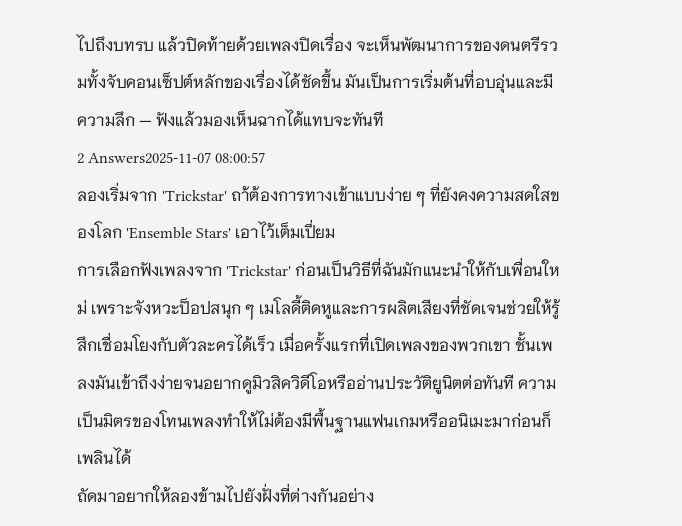ไปถึงบทรบ แล้วปิดท้ายด้วยเพลงปิดเรื่อง จะเห็นพัฒนาการของดนตรีรวมทั้งจับคอนเซ็ปต์หลักของเรื่องได้ชัดขึ้น มันเป็นการเริ่มต้นที่อบอุ่นและมีความลึก — ฟังแล้วมองเห็นฉากได้แทบจะทันที
2 Answers2025-11-07 08:00:57
ลองเริ่มจาก 'Trickstar' ถา้ต้องการทางเข้าแบบง่าย ๆ ที่ยังคงความสดใสของโลก 'Ensemble Stars' เอาไว้เต็มเปี่ยม
การเลือกฟังเพลงจาก 'Trickstar' ก่อนเป็นวิธีที่ฉันมักแนะนำให้กับเพื่อนใหม่ เพราะจังหวะป็อปสนุก ๆ เมโลดี้ติดหูและการผลิตเสียงที่ชัดเจนช่วยให้รู้สึกเชื่อมโยงกับตัวละครได้เร็ว เมื่อครั้งแรกที่เปิดเพลงของพวกเขา ชั้นเพลงมันเข้าถึงง่ายจนอยากดูมิวสิควิดีโอหรืออ่านประวัติยูนิตต่อทันที ความเป็นมิตรของโทนเพลงทำให้ไม่ต้องมีพื้นฐานแฟนเกมหรืออนิเมะมาก่อนก็เพลินได้
ถัดมาอยากให้ลองข้ามไปยังฝั่งที่ต่างกันอย่าง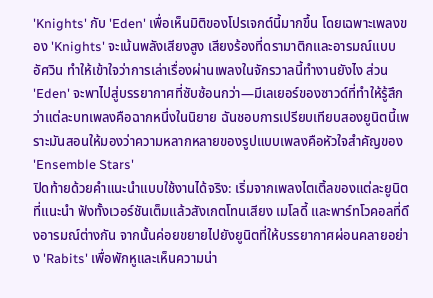'Knights' กับ 'Eden' เพื่อเห็นมิติของโปรเจกต์นี้มากขึ้น โดยเฉพาะเพลงของ 'Knights' จะเน้นพลังเสียงสูง เสียงร้องที่ดรามาติกและอารมณ์แบบอัศวิน ทำให้เข้าใจว่าการเล่าเรื่องผ่านเพลงในจักรวาลนี้ทำงานยังไง ส่วน 'Eden' จะพาไปสู่บรรยากาศที่ซับซ้อนกว่า—มีเลเยอร์ของซาวด์ที่ทำให้รู้สึกว่าแต่ละบทเพลงคือฉากหนึ่งในนิยาย ฉันชอบการเปรียบเทียบสองยูนิตนี้เพราะมันสอนให้มองว่าความหลากหลายของรูปแบบเพลงคือหัวใจสำคัญของ 'Ensemble Stars'
ปิดท้ายด้วยคำแนะนำแบบใช้งานได้จริง: เริ่มจากเพลงไตเติ้ลของแต่ละยูนิตที่แนะนำ ฟังทั้งเวอร์ชันเต็มแล้วสังเกตโทนเสียง เมโลดี้ และพาร์ทโวคอลที่ดึงอารมณ์ต่างกัน จากนั้นค่อยขยายไปยังยูนิตที่ให้บรรยากาศผ่อนคลายอย่าง 'Rabits' เพื่อพักหูและเห็นความน่า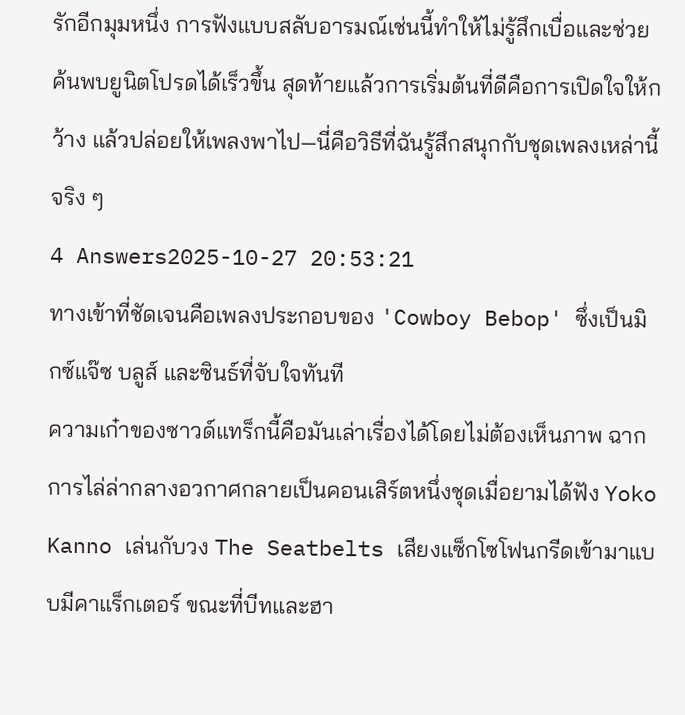รักอีกมุมหนึ่ง การฟังแบบสลับอารมณ์เช่นนี้ทำให้ไม่รู้สึกเบื่อและช่วยค้นพบยูนิตโปรดได้เร็วขึ้น สุดท้ายแล้วการเริ่มต้นที่ดีคือการเปิดใจให้กว้าง แล้วปล่อยให้เพลงพาไป—นี่คือวิธีที่ฉันรู้สึกสนุกกับชุดเพลงเหล่านี้จริง ๆ
4 Answers2025-10-27 20:53:21
ทางเข้าที่ชัดเจนคือเพลงประกอบของ 'Cowboy Bebop' ซึ่งเป็นมิกซ์แจ๊ซ บลูส์ และซินธ์ที่จับใจทันที
ความเก๋าของซาวด์แทร็กนี้คือมันเล่าเรื่องได้โดยไม่ต้องเห็นภาพ ฉากการไล่ล่ากลางอวกาศกลายเป็นคอนเสิร์ตหนึ่งชุดเมื่อยามได้ฟัง Yoko Kanno เล่นกับวง The Seatbelts เสียงแซ็กโซโฟนกรีดเข้ามาแบบมีคาแร็กเตอร์ ขณะที่บีทและฮา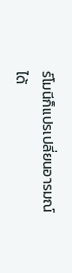ร์โมนีก็แปรเปลี่ยนอารมณ์ได้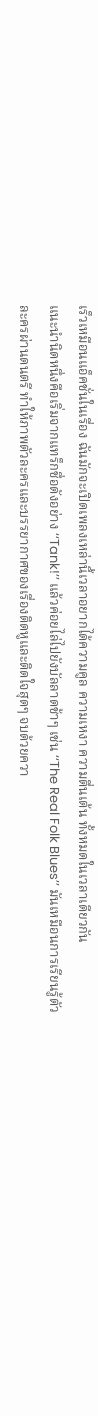เร็วเหมือนแอ็คชั่นในเรื่อง ฉันมักจะเปิดเพลงเหล่านี้เวลาอยากได้ความคูล ความเหงา ความตื่นเต้น ทั้งหมดในเวลาเดียวกัน
แนะนำนิดหนึ่งคือเริ่มจากแทร็กชื่อดังอย่าง ‘‘Tank!’’ แล้วค่อยไล่ไปยังบัลลาดช้าๆ เช่น ‘‘The Real Folk Blues’’ มันเหมือนการเรียนรู้ตัวละครผ่านดนตรี ทำให้ภาพตัวละครและบรรยากาศของเรื่องติดหูและติดใจสุดๆ จบด้วยควา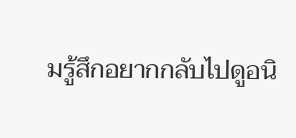มรู้สึกอยากกลับไปดูอนิ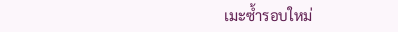เมะซ้ำรอบใหม่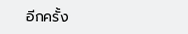อีกครั้ง